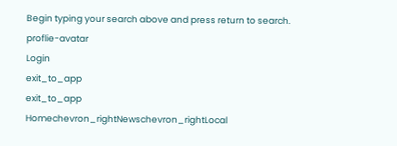Begin typing your search above and press return to search.
proflie-avatar
Login
exit_to_app
exit_to_app
Homechevron_rightNewschevron_rightLocal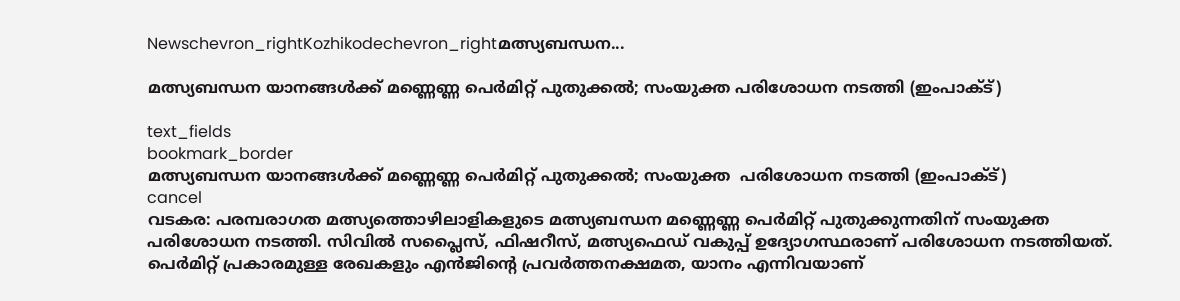Newschevron_rightKozhikodechevron_rightമത്സ്യബന്ധന...

മത്സ്യബന്ധന യാനങ്ങൾക്ക് മണ്ണെണ്ണ പെര്‍മിറ്റ് പുതുക്കൽ; സംയുക്ത പരിശോധന നടത്തി (ഇംപാക്ട്)

text_fields
bookmark_border
മത്സ്യബന്ധന യാനങ്ങൾക്ക് മണ്ണെണ്ണ പെര്‍മിറ്റ് പുതുക്കൽ; സംയുക്ത  പരിശോധന നടത്തി (ഇംപാക്ട്)
cancel
വടകര: പരമ്പരാഗത മത്സ്യത്തൊഴിലാളികളുടെ മത്സ്യബന്ധന മണ്ണെണ്ണ പെര്‍മിറ്റ് പുതുക്കുന്നതിന് സംയുക്ത പരിശോധന നടത്തി. സിവിൽ സപ്ലൈസ്, ഫിഷറീസ്, മത്സ്യഫെഡ് വകുപ്പ് ഉദ്യോഗസ്ഥരാണ് പരിശോധന നടത്തിയത്. പെർമിറ്റ് പ്രകാരമുള്ള രേഖകളും എൻജിന്റെ പ്രവർത്തനക്ഷമത, യാനം എന്നിവയാണ്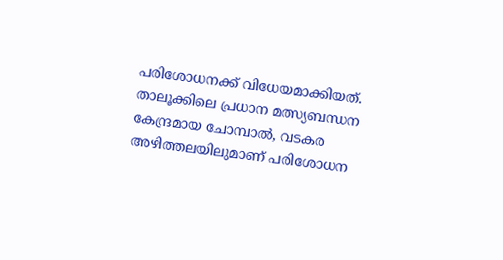പരിശോധനക്ക് വിധേയമാക്കിയത്. താലൂക്കിലെ പ്രധാന മത്സ്യബന്ധന കേന്ദ്രമായ ചോമ്പാൽ, വടകര അഴിത്തലയിലുമാണ് പരിശോധന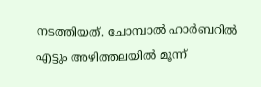നടത്തിയത്. ചോമ്പാൽ ഹാർബറിൽ എട്ടും അഴിത്തലയിൽ മൂന്ന്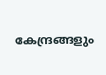കേന്ദ്രങ്ങളും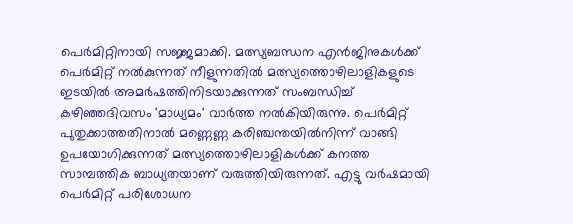പെർമിറ്റിനായി സജ്ജമാക്കി. മത്സ്യബന്ധന എൻജിനുകൾക്ക് പെർമിറ്റ് നൽകുന്നത് നീളുന്നതിൽ മത്സ്യത്തൊഴിലാളികളുടെ ഇടയിൽ അമർഷത്തിനിടയാക്കുന്നത് സംബന്ധിച്ച് കഴിഞ്ഞദിവസം 'മാധ്യമം' വാർത്ത നൽകിയിരുന്നു. പെര്‍മിറ്റ് പുതുക്കാത്തതിനാല്‍ മണ്ണെണ്ണ കരിഞ്ചന്തയില്‍നിന്ന് വാങ്ങി ഉപയോഗിക്കുന്നത് മത്സ്യത്തൊഴിലാളികൾക്ക് കനത്ത സാമ്പത്തിക ബാധ്യതയാണ് വരുത്തിയിരുന്നത്. എട്ടു വര്‍ഷമായി പെര്‍മിറ്റ് പരിശോധന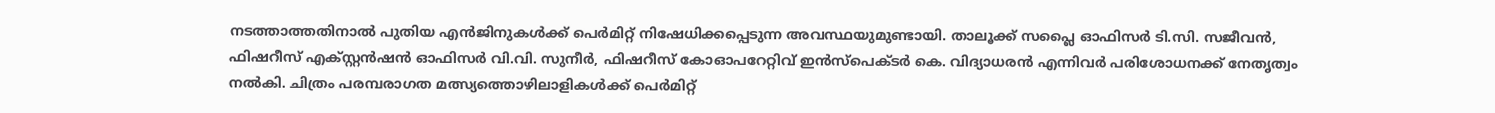നടത്താത്തതിനാല്‍ പുതിയ എന്‍ജിനുകള്‍ക്ക് പെര്‍മിറ്റ് നിഷേധിക്കപ്പെടുന്ന അവസ്ഥയുമുണ്ടായി. താലൂക്ക് സപ്ലൈ ഓഫിസർ ടി.സി. സജീവൻ, ഫിഷറീസ് എക്സ്റ്റൻഷൻ ഓഫിസർ വി.വി. സുനീർ, ഫിഷറീസ് കോഓപറേറ്റിവ് ഇൻസ്പെക്ടർ കെ. വിദ്യാധരൻ എന്നിവർ പരിശോധനക്ക് നേതൃത്വം നൽകി. ചിത്രം പരമ്പരാഗത മത്സ്യത്തൊഴിലാളികൾക്ക് പെർമിറ്റ്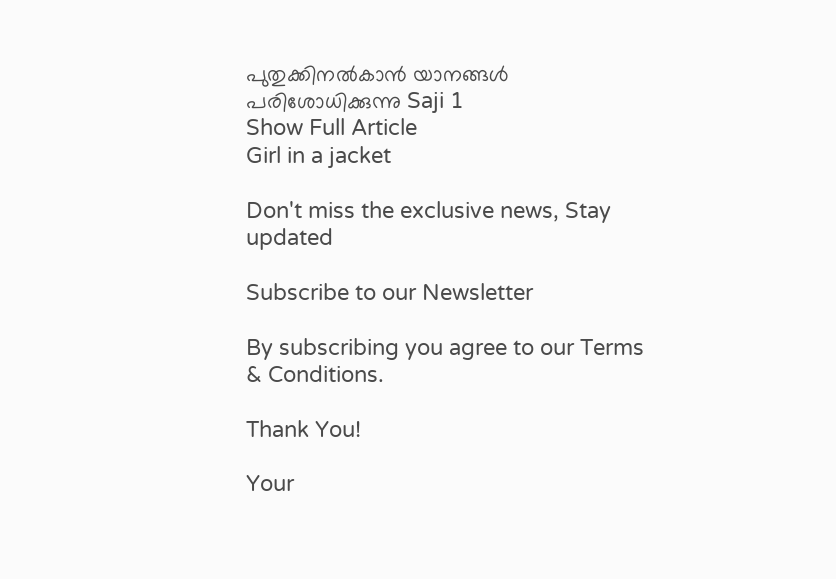പുതുക്കിനൽകാൻ യാനങ്ങൾ പരിശോധിക്കുന്നു Saji 1
Show Full Article
Girl in a jacket

Don't miss the exclusive news, Stay updated

Subscribe to our Newsletter

By subscribing you agree to our Terms & Conditions.

Thank You!

Your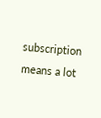subscription means a lot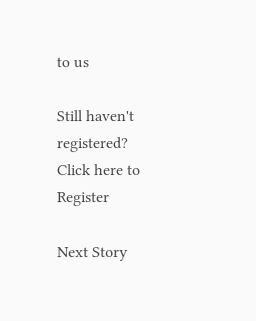to us

Still haven't registered? Click here to Register

Next Story